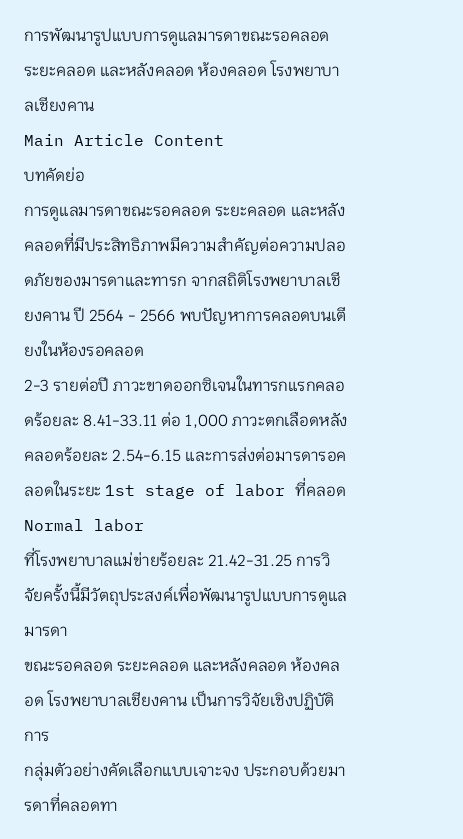การพัฒนารูปแบบการดูแลมารดาขณะรอคลอด ระยะคลอด และหลังคลอด ห้องคลอด โรงพยาบาลเชียงคาน
Main Article Content
บทคัดย่อ
การดูแลมารดาขณะรอคลอด ระยะคลอด และหลังคลอดที่มีประสิทธิภาพมีความสำคัญต่อความปลอดภัยของมารดาและทารก จากสถิติโรงพยาบาลเชียงคาน ปี 2564 - 2566 พบปัญหาการคลอดบนเตียงในห้องรอคลอด
2-3 รายต่อปี ภาวะขาดออกซิเจนในทารกแรกคลอดร้อยละ 8.41-33.11 ต่อ 1,000 ภาวะตกเลือดหลังคลอดร้อยละ 2.54-6.15 และการส่งต่อมารดารอคลอดในระยะ 1st stage of labor ที่คลอด Normal labor
ที่โรงพยาบาลแม่ข่ายร้อยละ 21.42-31.25 การวิจัยครั้งนี้มีวัตถุประสงค์เพื่อพัฒนารูปแบบการดูแลมารดา
ขณะรอคลอด ระยะคลอด และหลังคลอด ห้องคลอด โรงพยาบาลเชียงคาน เป็นการวิจัยเชิงปฏิบัติการ
กลุ่มตัวอย่างคัดเลือกแบบเจาะจง ประกอบด้วยมารดาที่คลอดทา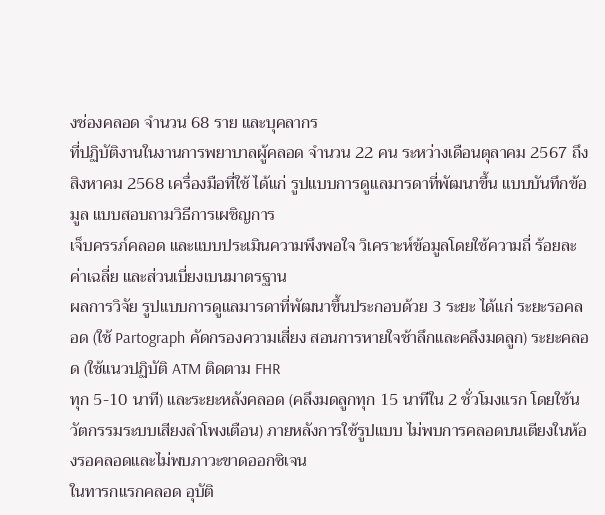งช่องคลอด จำนวน 68 ราย และบุคลากร
ที่ปฏิบัติงานในงานการพยาบาลผู้คลอด จำนวน 22 คน ระหว่างเดือนตุลาคม 2567 ถึง สิงหาคม 2568 เครื่องมือที่ใช้ ได้แก่ รูปแบบการดูแลมารดาที่พัฒนาขึ้น แบบบันทึกข้อมูล แบบสอบถามวิธีการเผชิญการ
เจ็บครรภ์คลอด และแบบประเมินความพึงพอใจ วิเคราะห์ข้อมูลโดยใช้ความถี่ ร้อยละ ค่าเฉลี่ย และส่วนเบี่ยงเบนมาตรฐาน
ผลการวิจัย รูปแบบการดูแลมารดาที่พัฒนาขึ้นประกอบด้วย 3 ระยะ ได้แก่ ระยะรอคลอด (ใช้ Partograph คัดกรองความเสี่ยง สอนการหายใจช้าลึกและคลึงมดลูก) ระยะคลอด (ใช้แนวปฏิบัติ ATM ติดตาม FHR
ทุก 5-10 นาที) และระยะหลังคลอด (คลึงมดลูกทุก 15 นาทีใน 2 ชั่วโมงแรก โดยใช้นวัตกรรมระบบเสียงลำโพงเตือน) ภายหลังการใช้รูปแบบ ไม่พบการคลอดบนเตียงในห้องรอคลอดและไม่พบภาวะขาดออกซิเจน
ในทารกแรกคลอด อุบัติ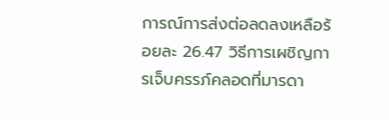การณ์การส่งต่อลดลงเหลือร้อยละ 26.47 วิธีการเผชิญการเจ็บครรภ์คลอดที่มารดา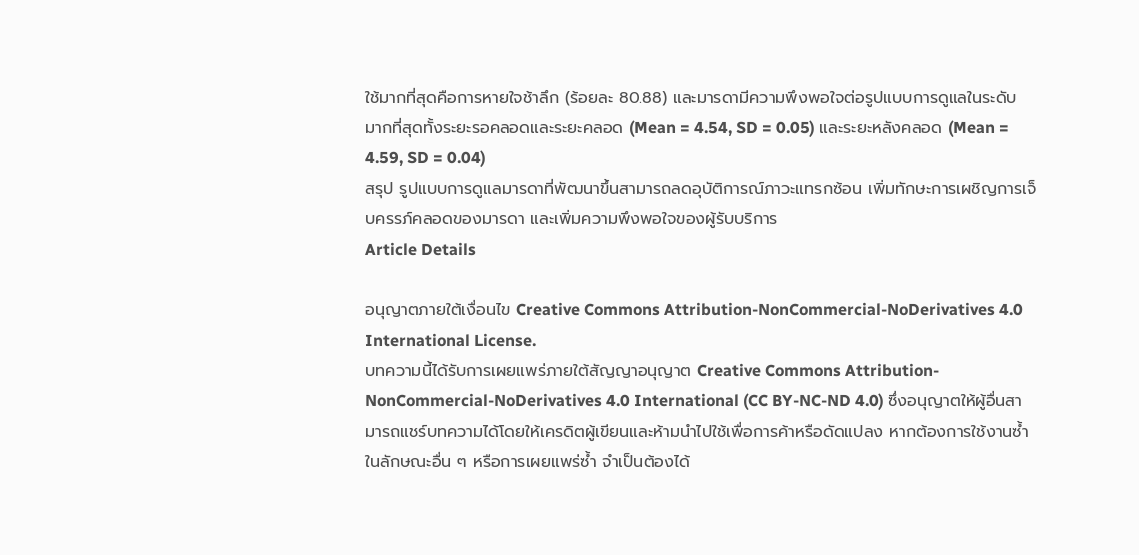ใช้มากที่สุดคือการหายใจช้าลึก (ร้อยละ 80.88) และมารดามีความพึงพอใจต่อรูปแบบการดูแลในระดับ
มากที่สุดทั้งระยะรอคลอดและระยะคลอด (Mean = 4.54, SD = 0.05) และระยะหลังคลอด (Mean = 4.59, SD = 0.04)
สรุป รูปแบบการดูแลมารดาที่พัฒนาขึ้นสามารถลดอุบัติการณ์ภาวะแทรกซ้อน เพิ่มทักษะการเผชิญการเจ็บครรภ์คลอดของมารดา และเพิ่มความพึงพอใจของผู้รับบริการ
Article Details

อนุญาตภายใต้เงื่อนไข Creative Commons Attribution-NonCommercial-NoDerivatives 4.0 International License.
บทความนี้ได้รับการเผยแพร่ภายใต้สัญญาอนุญาต Creative Commons Attribution-NonCommercial-NoDerivatives 4.0 International (CC BY-NC-ND 4.0) ซึ่งอนุญาตให้ผู้อื่นสามารถแชร์บทความได้โดยให้เครดิตผู้เขียนและห้ามนำไปใช้เพื่อการค้าหรือดัดแปลง หากต้องการใช้งานซ้ำในลักษณะอื่น ๆ หรือการเผยแพร่ซ้ำ จำเป็นต้องได้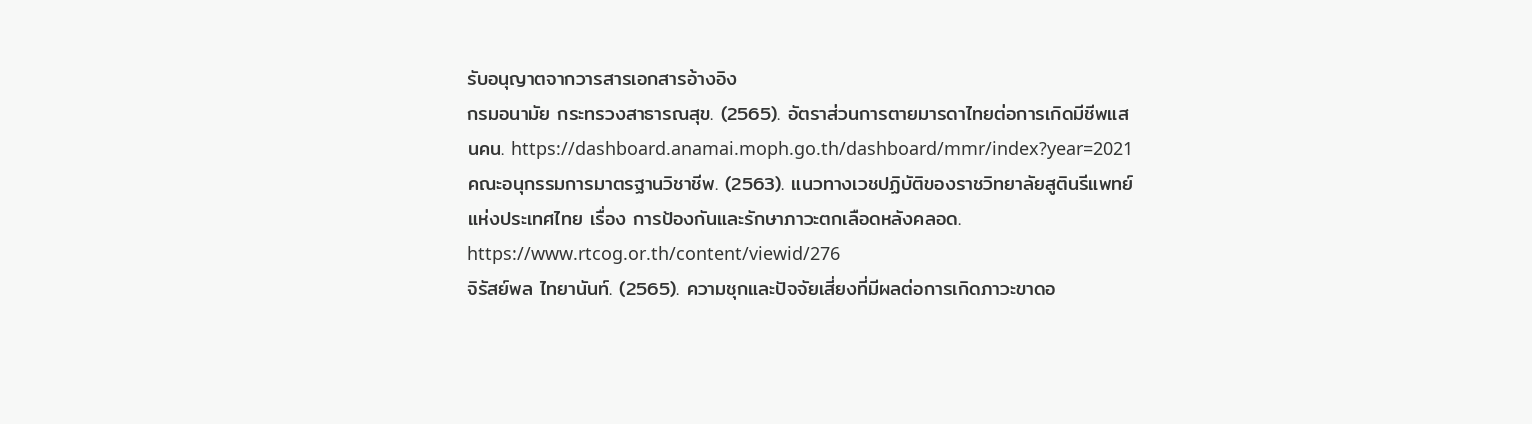รับอนุญาตจากวารสารเอกสารอ้างอิง
กรมอนามัย กระทรวงสาธารณสุข. (2565). อัตราส่วนการตายมารดาไทยต่อการเกิดมีชีพแสนคน. https://dashboard.anamai.moph.go.th/dashboard/mmr/index?year=2021
คณะอนุกรรมการมาตรฐานวิชาชีพ. (2563). แนวทางเวชปฏิบัติของราชวิทยาลัยสูตินรีแพทย์แห่งประเทศไทย เรื่อง การป้องกันและรักษาภาวะตกเลือดหลังคลอด. https://www.rtcog.or.th/content/viewid/276
จิรัสย์พล ไทยานันท์. (2565). ความชุกและปัจจัยเสี่ยงที่มีผลต่อการเกิดภาวะขาดอ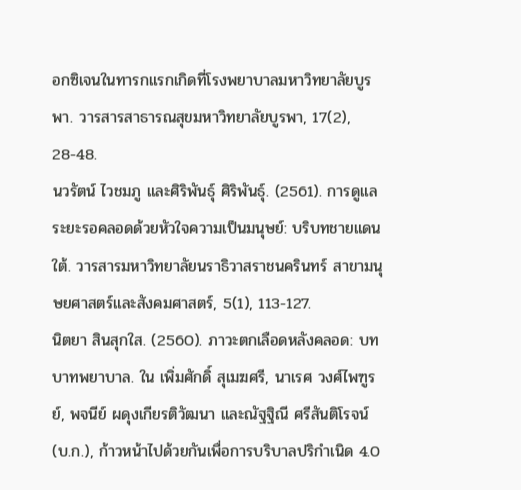อกซิเจนในทารกแรกเกิดที่โรงพยาบาลมหาวิทยาลัยบูรพา. วารสารสาธารณสุขมหาวิทยาลัยบูรพา, 17(2), 28-48.
นวรัตน์ ไวชมภู และศิริพันธุ์ ศิริพันธุ์. (2561). การดูแลระยะรอคลอดด้วยหัวใจความเป็นมนุษย์: บริบทชายแดนใต้. วารสารมหาวิทยาลัยนราธิวาสราชนครินทร์ สาขามนุษยศาสตร์และสังคมศาสตร์, 5(1), 113-127.
นิตยา สินสุกใส. (2560). ภาวะตกเลือดหลังคลอด: บทบาทพยาบาล. ใน เพิ่มศักดิ์ สุเมฆศรี, นาเรศ วงศ์ไพฑูรย์, พจนีย์ ผดุงเกียรติวัฒนา และณัฐฐิณี ศรีสันติโรจน์ (บ.ก.), ก้าวหน้าไปด้วยกันเพื่อการบริบาลปริกำเนิด 4.0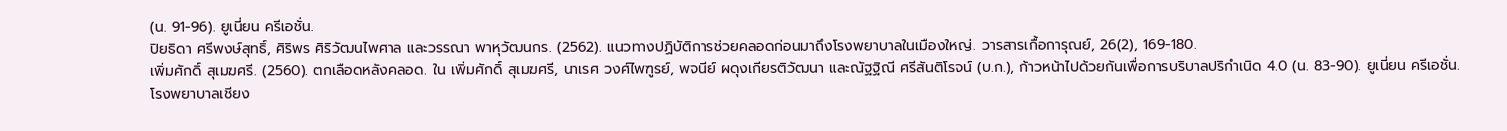(น. 91-96). ยูเนี่ยน ครีเอชั่น.
ปิยธิดา ศรีพงษ์สุทธิ์, ศิริพร ศิริวัฒนไพศาล และวรรณา พาหุวัฒนกร. (2562). แนวทางปฏิบัติการช่วยคลอดก่อนมาถึงโรงพยาบาลในเมืองใหญ่. วารสารเกื้อการุณย์, 26(2), 169-180.
เพิ่มศักดิ์ สุเมฆศรี. (2560). ตกเลือดหลังคลอด. ใน เพิ่มศักดิ์ สุเมฆศรี, นาเรศ วงศ์ไพฑูรย์, พจนีย์ ผดุงเกียรติวัฒนา และณัฐฐิณี ศรีสันติโรจน์ (บ.ก.), ก้าวหน้าไปด้วยกันเพื่อการบริบาลปริกำเนิด 4.0 (น. 83-90). ยูเนี่ยน ครีเอชั่น.
โรงพยาบาลเชียง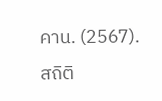คาน. (2567). สถิติ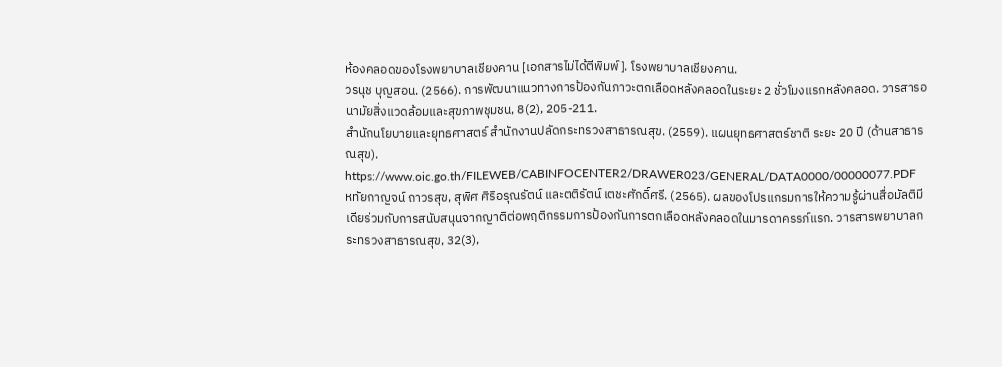ห้องคลอดของโรงพยาบาลเชียงคาน [เอกสารไม่ได้ตีพิมพ์]. โรงพยาบาลเชียงคาน.
วรนุช บุญสอน. (2566). การพัฒนาแนวทางการป้องกันภาวะตกเลือดหลังคลอดในระยะ 2 ชั่วโมงแรกหลังคลอด. วารสารอนามัยสิ่งแวดล้อมและสุขภาพชุมชน, 8(2), 205-211.
สำนักนโยบายและยุทธศาสตร์ สำนักงานปลัดกระทรวงสาธารณสุข. (2559). แผนยุทธศาสตร์ชาติ ระยะ 20 ปี (ด้านสาธารณสุข). https://www.oic.go.th/FILEWEB/CABINFOCENTER2/DRAWER023/GENERAL/DATA0000/00000077.PDF
หทัยกาญจน์ ถาวรสุข, สุพิศ ศิริอรุณรัตน์ และตติรัตน์ เตชะศักดิ์ศรี. (2565). ผลของโปรแกรมการให้ความรู้ผ่านสื่อมัลติมีเดียร่วมกับการสนับสนุนจากญาติต่อพฤติกรรมการป้องกันการตกเลือดหลังคลอดในมารดาครรภ์แรก. วารสารพยาบาลกระทรวงสาธารณสุข, 32(3),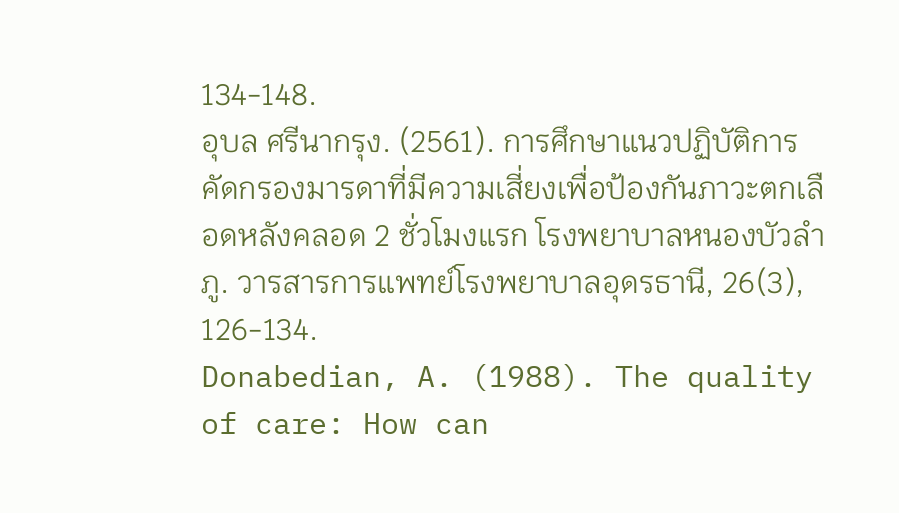134-148.
อุบล ศรีนากรุง. (2561). การศึกษาแนวปฏิบัติการคัดกรองมารดาที่มีความเสี่ยงเพื่อป้องกันภาวะตกเลือดหลังคลอด 2 ชั่วโมงแรก โรงพยาบาลหนองบัวลำภู. วารสารการแพทย์โรงพยาบาลอุดรธานี, 26(3), 126-134.
Donabedian, A. (1988). The quality of care: How can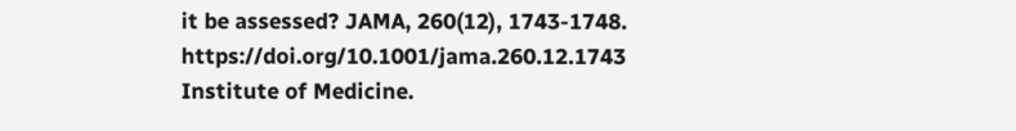it be assessed? JAMA, 260(12), 1743-1748. https://doi.org/10.1001/jama.260.12.1743
Institute of Medicine.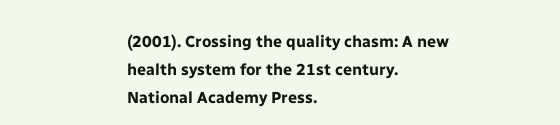(2001). Crossing the quality chasm: A new health system for the 21st century. National Academy Press.